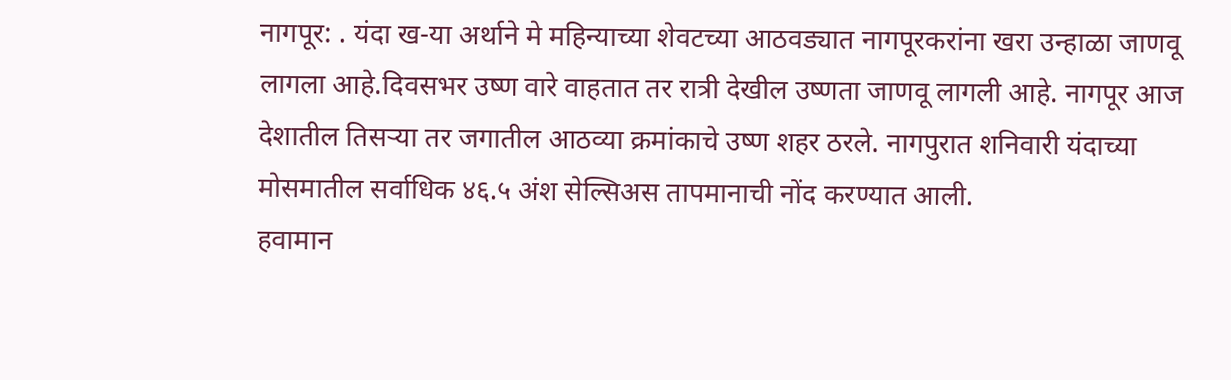नागपूर: . यंदा ख-या अर्थाने मे महिन्याच्या शेवटच्या आठवड्यात नागपूरकरांना खरा उन्हाळा जाणवू लागला आहे.दिवसभर उष्ण वारे वाहतात तर रात्री देखील उष्णता जाणवू लागली आहे. नागपूर आज देशातील तिसऱ्या तर जगातील आठव्या क्रमांकाचे उष्ण शहर ठरले. नागपुरात शनिवारी यंदाच्या मोसमातील सर्वाधिक ४६.५ अंश सेल्सिअस तापमानाची नोंद करण्यात आली.
हवामान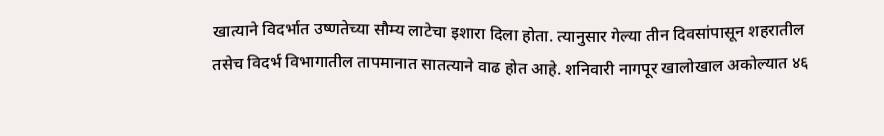खात्याने विदर्भात उष्णतेच्या सौम्य लाटेचा इशारा दिला होता. त्यानुसार गेल्या तीन दिवसांपासून शहरातील तसेच विदर्भ विभागातील तापमानात सातत्याने वाढ होत आहे. शनिवारी नागपूर खालोखाल अकोल्यात ४६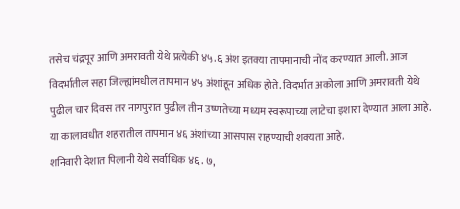तसेच चंद्रपूर आणि अमरावती येथे प्रत्येकी ४५.६ अंश इतक्या तापमानाची नोंद करण्यात आली. आज विदर्भातील सहा जिल्ह्यांमधील तापमान ४५ अंशांहून अधिक होते. विदर्भात अकोला आणि अमरावती येथे पुढील चार दिवस तर नागपुरात पुढील तीन उष्णतेच्या मध्यम स्वरूपाच्या लाटेचा इशारा देण्यात आला आहे. या कालावधीत शहरातील तापमान ४६ अंशांच्या आसपास राहण्याची शक्यता आहे.
शनिवारी देशात पिलानी येथे सर्वाधिक ४६. ७,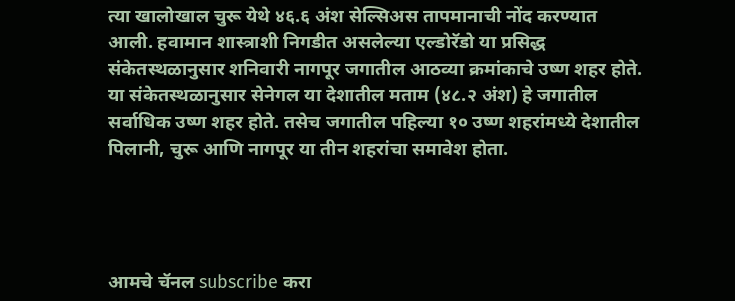त्या खालोखाल चुरू येथे ४६.६ अंश सेल्सिअस तापमानाची नोंद करण्यात आली. हवामान शास्त्राशी निगडीत असलेल्या एल्डोरॅडो या प्रसिद्ध संकेतस्थळानुसार शनिवारी नागपूर जगातील आठव्या क्रमांकाचे उष्ण शहर होते. या संकेतस्थळानुसार सेनेगल या देशातील मताम (४८.२ अंश) हे जगातील सर्वाधिक उष्ण शहर होते. तसेच जगातील पहिल्या १० उष्ण शहरांमध्ये देशातील पिलानी, चुरू आणि नागपूर या तीन शहरांचा समावेश होता.




आमचे चॅनल subscribe करा